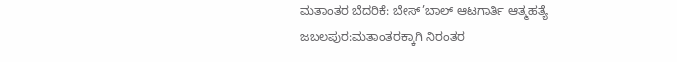ಮತಾಂತರ ಬೆದರಿಕೆ: ಬೇಸ್’ಬಾಲ್ ಆಟಗಾರ್ತಿ ಆತ್ಮಹತ್ಯೆ
ಜಬಲಪುರ:ಮತಾಂತರಕ್ಕಾಗಿ ನಿರಂತರ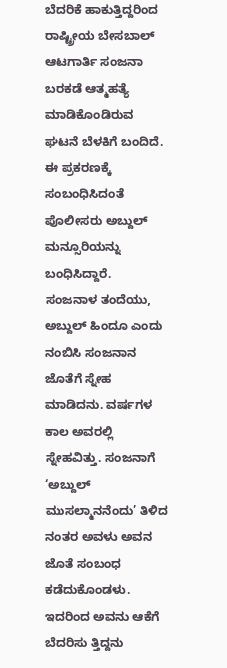ಬೆದರಿಕೆ ಹಾಕುತ್ತಿದ್ದರಿಂದ ರಾಷ್ಟ್ರೀಯ ಬೇಸಬಾಲ್ ಆಟಗಾರ್ತಿ ಸಂಜನಾ ಬರಕಡೆ ಆತ್ಮಹತ್ಯೆ ಮಾಡಿಕೊಂಡಿರುವ ಘಟನೆ ಬೆಳಕಿಗೆ ಬಂದಿದೆ.
ಈ ಪ್ರಕರಣಕ್ಕೆ ಸಂಬಂಧಿಸಿದಂತೆ ಪೊಲೀಸರು ಅಬ್ದುಲ್ ಮನ್ಸೂರಿಯನ್ನು ಬಂಧಿಸಿದ್ದಾರೆ.
ಸಂಜನಾಳ ತಂದೆಯು, ಅಬ್ದುಲ್ ಹಿಂದೂ ಎಂದು ನಂಬಿಸಿ ಸಂಜನಾನ ಜೊತೆಗೆ ಸ್ನೇಹ ಮಾಡಿದನು. ವರ್ಷಗಳ ಕಾಲ ಅವರಲ್ಲಿ ಸ್ನೇಹವಿತ್ತು. ಸಂಜನಾಗೆ ‘ಅಬ್ದುಲ್ ಮುಸಲ್ಮಾನನೆಂದು’ ತಿಳಿದ ನಂತರ ಅವಳು ಅವನ ಜೊತೆ ಸಂಬಂಧ ಕಡೆದುಕೊಂಡಳು. ಇದರಿಂದ ಅವನು ಆಕೆಗೆ ಬೆದರಿಸು ತ್ತಿದ್ದನು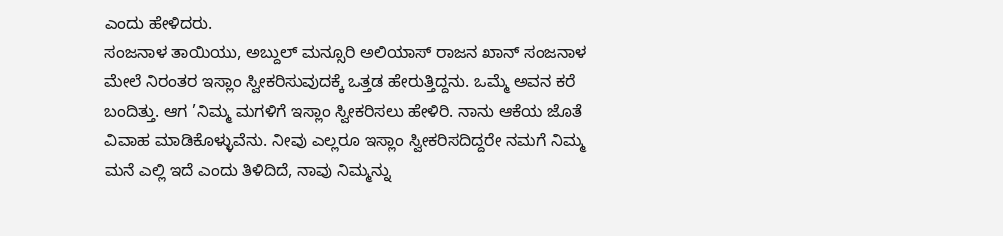ಎಂದು ಹೇಳಿದರು.
ಸಂಜನಾಳ ತಾಯಿಯು, ಅಬ್ದುಲ್ ಮನ್ಸೂರಿ ಅಲಿಯಾಸ್ ರಾಜನ ಖಾನ್ ಸಂಜನಾಳ ಮೇಲೆ ನಿರಂತರ ಇಸ್ಲಾಂ ಸ್ವೀಕರಿಸುವುದಕ್ಕೆ ಒತ್ತಡ ಹೇರುತ್ತಿದ್ದನು. ಒಮ್ಮೆ ಅವನ ಕರೆ ಬಂದಿತ್ತು. ಆಗ ’ನಿಮ್ಮ ಮಗಳಿಗೆ ಇಸ್ಲಾಂ ಸ್ವೀಕರಿಸಲು ಹೇಳಿರಿ. ನಾನು ಆಕೆಯ ಜೊತೆ ವಿವಾಹ ಮಾಡಿಕೊಳ್ಳುವೆನು. ನೀವು ಎಲ್ಲರೂ ಇಸ್ಲಾಂ ಸ್ವೀಕರಿಸದಿದ್ದರೇ ನಮಗೆ ನಿಮ್ಮ ಮನೆ ಎಲ್ಲಿ ಇದೆ ಎಂದು ತಿಳಿದಿದೆ, ನಾವು ನಿಮ್ಮನ್ನು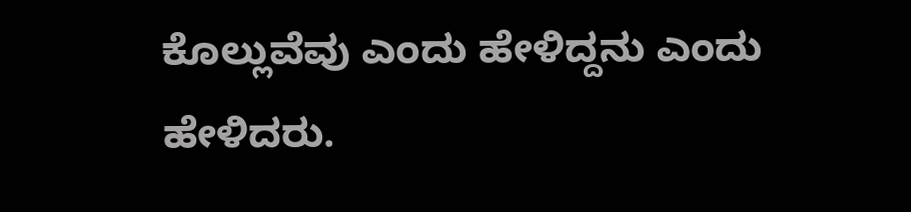ಕೊಲ್ಲುವೆವು ಎಂದು ಹೇಳಿದ್ದನು ಎಂದು ಹೇಳಿದರು.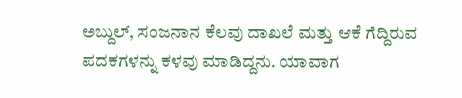ಅಬ್ದುಲ್, ಸಂಜನಾನ ಕೆಲವು ದಾಖಲೆ ಮತ್ತು ಆಕೆ ಗೆದ್ದಿರುವ ಪದಕಗಳನ್ನು ಕಳವು ಮಾಡಿದ್ದನು. ಯಾವಾಗ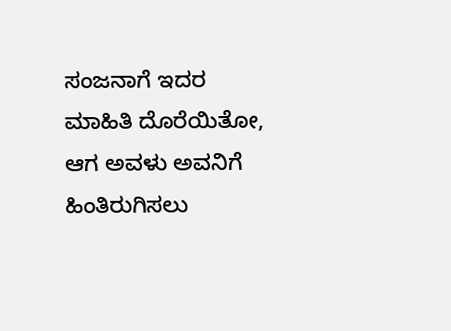ಸಂಜನಾಗೆ ಇದರ ಮಾಹಿತಿ ದೊರೆಯಿತೋ, ಆಗ ಅವಳು ಅವನಿಗೆ ಹಿಂತಿರುಗಿಸಲು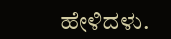ಹೇಳಿದಳು.